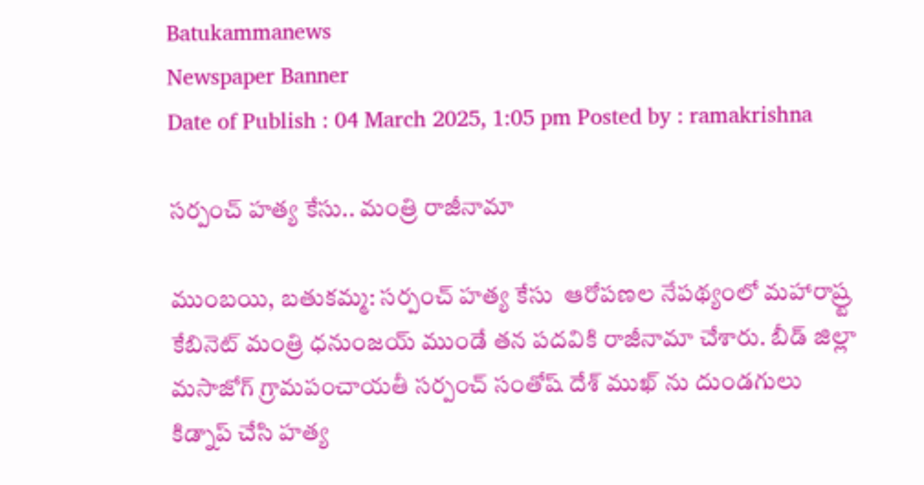Batukammanews
Newspaper Banner
Date of Publish : 04 March 2025, 1:05 pm Posted by : ramakrishna

సర్పంచ్ హత్య కేసు.. మంత్రి రాజీనామా

ముంబయి, బతుకమ్మ: సర్పంచ్ హత్య కేసు  ఆరోపణల నేపథ్యంలో మహారాష్ర్ట కేబినెట్ మంత్రి ధనుంజయ్ ముండే తన పదవికి రాజీనామా చేశారు. బీడ్ జిల్లా మసాజోగ్ గ్రామపంచాయతీ సర్పంచ్ సంతోష్ దేశ్ ముఖ్ ను దుండగులు కిడ్నాప్ చేసి హత్య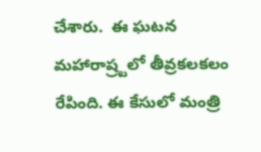చేశారు.  ఈ ఘటన మహారాష్ర్టలో తీవ్రకలకలం రేపింది. ఈ కేసులో మంత్రి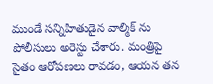ముండే సన్నిహితుడైన వాల్మిక్ ను పోలీసులు అరెస్టు చేశారు. మంత్రిపై సైతం ఆరోపణలు రావడం, ఆయన తన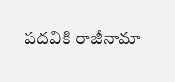పదవికి రాజీనామా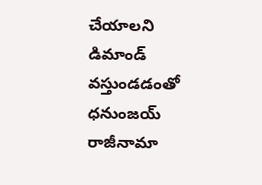చేయాలని డిమాండ్ వస్తుండడంతో ధనుంజయ్ రాజీనామా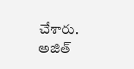చేశారు. అజిత్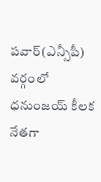పవార్(ఎన్సీపీ) వర్గంలో ధనుంజయ్ కీలక నేతగా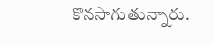కొనసాగుతున్నారు.